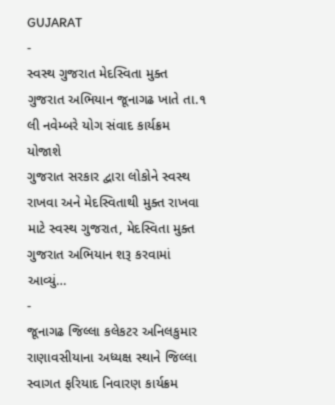GUJARAT
-
સ્વસ્થ ગુજરાત મેદસ્વિતા મુક્ત ગુજરાત અભિયાન જૂનાગઢ ખાતે તા.૧ લી નવેમ્બરે યોગ સંવાદ કાર્યક્રમ યોજાશે
ગુજરાત સરકાર દ્વારા લોકોને સ્વસ્થ રાખવા અને મેદસ્વિતાથી મુક્ત રાખવા માટે સ્વસ્થ ગુજરાત, મેદસ્વિતા મુક્ત ગુજરાત અભિયાન શરૂ કરવામાં આવ્યું…
-
જૂનાગઢ જિલ્લા કલેકટર અનિલકુમાર રાણાવસીયાના અધ્યક્ષ સ્થાને જિલ્લા સ્વાગત ફરિયાદ નિવારણ કાર્યક્રમ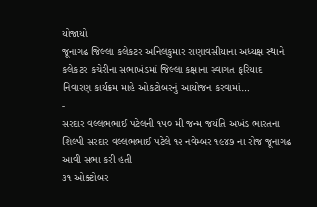યોજાયો
જૂનાગઢ જિલ્લા કલેકટર અનિલકુમાર રાણાવસીયાના અધ્યક્ષ સ્થાને કલેકટર કચેરીના સભાખંડમાં જિલ્લા કક્ષાના સ્વાગત ફરિયાદ નિવારણ કાર્યક્રમ માહે ઓકટોબરનું આયોજન કરવામાં…
-
સરદાર વલ્લભભાઈ પટેલની ૧૫૦ મી જન્મ જયંતિ અખંડ ભારતના શિલ્પી સરદાર વલ્લભભાઈ પટેલે ૧૨ નવેમ્બર ૧૯૪૭ ના રોજ જૂનાગઢ આવી સભા કરી હતી
૩૧ ઓક્ટોબર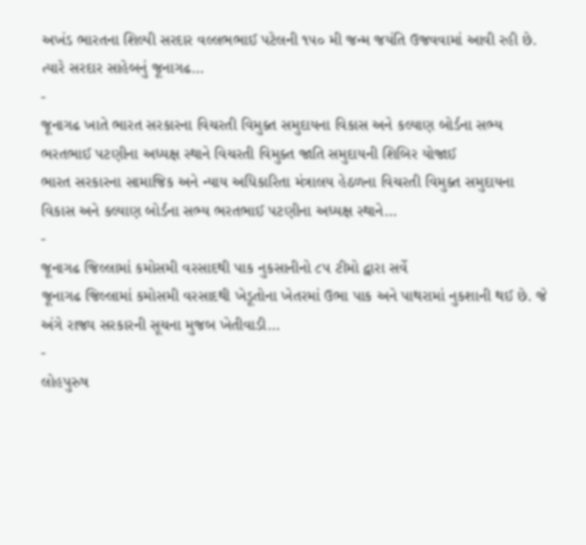અખંડ ભારતના શિલ્પી સરદાર વલ્લભભાઈ પટેલની ૧૫૦ મી જન્મ જયંતિ ઉજવવામાં આવી રહી છે. ત્યારે સરદાર સાહેબનું જૂનાગઢ…
-
જૂનાગઢ ખાતે ભારત સરકારના વિચરતી વિમુક્ત સમુદાયના વિકાસ અને કલ્યાણ બોર્ડના સભ્ય ભરતભાઈ પટણીના અધ્યક્ષ સ્થાને વિચરતી વિમુક્ત જાતિ સમુદાયની શિબિર યોજાઈ
ભારત સરકારના સામાજિક અને ન્યાય અધિકારિતા મંત્રાલય હેઠળના વિચરતી વિમુક્ત સમુદાયના વિકાસ અને કલ્યાણ બોર્ડના સભ્ય ભરતભાઈ પટણીના અધ્યક્ષ સ્થાને…
-
જૂનાગઢ જિલ્લામાં કમોસમી વરસાદથી પાક નુકસાનીનો ૮૫ ટીમો દ્વારા સર્વે
જૂનાગઢ જિલ્લામાં કમોસમી વરસાદથી ખેડૂતોના ખેતરમાં ઉભા પાક અને પાથરામાં નુકશાની થઈ છે. જે અંગે રાજ્ય સરકારની સૂચના મુજબ ખેતીવાડી…
-
લોહપુરુષ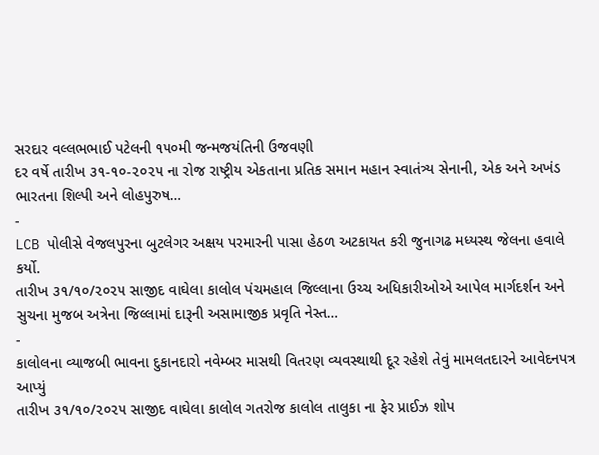સરદાર વલ્લભભાઈ પટેલની ૧૫૦મી જન્મજયંતિની ઉજવણી
દર વર્ષે તારીખ ૩૧-૧૦-૨૦૨૫ ના રોજ રાષ્ટ્રીય એકતાના પ્રતિક સમાન મહાન સ્વાતંત્ર્ય સેનાની, એક અને અખંડ ભારતના શિલ્પી અને લોહપુરુષ…
-
LCB પોલીસે વેજલપુરના બુટલેગર અક્ષય પરમારની પાસા હેઠળ અટકાયત કરી જુનાગઢ મધ્યસ્થ જેલના હવાલે કર્યો.
તારીખ ૩૧/૧૦/૨૦૨૫ સાજીદ વાઘેલા કાલોલ પંચમહાલ જિલ્લાના ઉચ્ચ અધિકારીઓએ આપેલ માર્ગદર્શન અને સુચના મુજબ અત્રેના જિલ્લામાં દારૂની અસામાજીક પ્રવૃતિ નેસ્ત…
-
કાલોલના વ્યાજબી ભાવના દુકાનદારો નવેમ્બર માસથી વિતરણ વ્યવસ્થાથી દૂર રહેશે તેવું મામલતદારને આવેદનપત્ર આપ્યું
તારીખ ૩૧/૧૦/૨૦૨૫ સાજીદ વાઘેલા કાલોલ ગતરોજ કાલોલ તાલુકા ના ફેર પ્રાઈઝ શોપ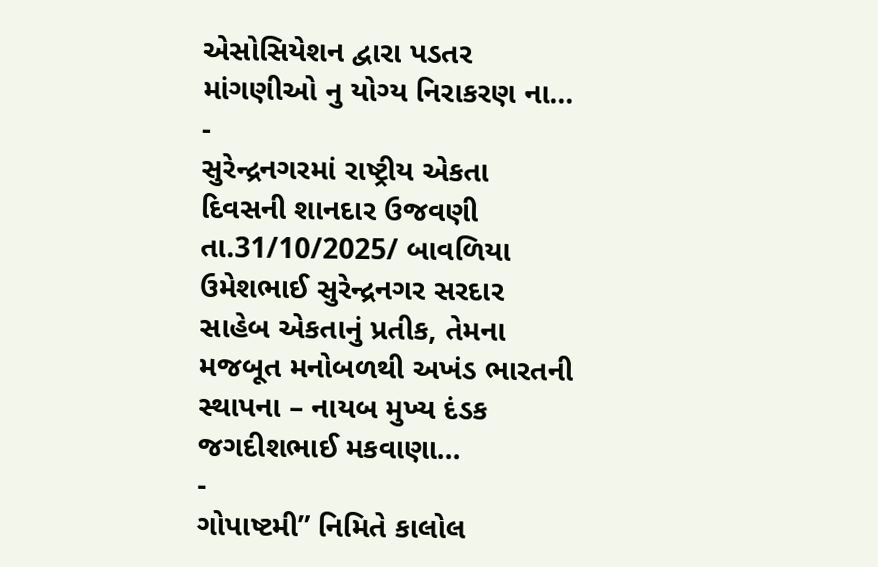એસોસિયેશન દ્વારા પડતર માંગણીઓ નુ યોગ્ય નિરાકરણ ના…
-
સુરેન્દ્રનગરમાં રાષ્ટ્રીય એકતા દિવસની શાનદાર ઉજવણી
તા.31/10/2025/ બાવળિયા ઉમેશભાઈ સુરેન્દ્રનગર સરદાર સાહેબ એકતાનું પ્રતીક, તેમના મજબૂત મનોબળથી અખંડ ભારતની સ્થાપના – નાયબ મુખ્ય દંડક જગદીશભાઈ મકવાણા…
-
ગોપાષ્ટમી” નિમિતે કાલોલ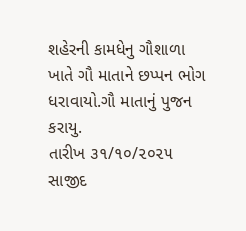શહેરની કામધેનુ ગૌશાળા ખાતે ગૌ માતાને છપ્પન ભોગ ધરાવાયો.ગૌ માતાનું પુજન કરાયુ.
તારીખ ૩૧/૧૦/૨૦૨૫ સાજીદ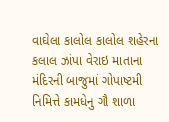વાઘેલા કાલોલ કાલોલ શહેરના કલાલ ઝાંપા વેરાઇ માતાના મંદિરની બાજુમાં ગોપાષ્ટમી નિમિત્તે કામધેનુ ગૌ શાળા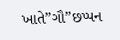ખાતે”ગૌ”છપ્પન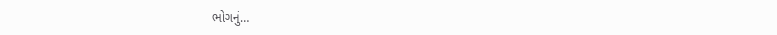ભોગનું…